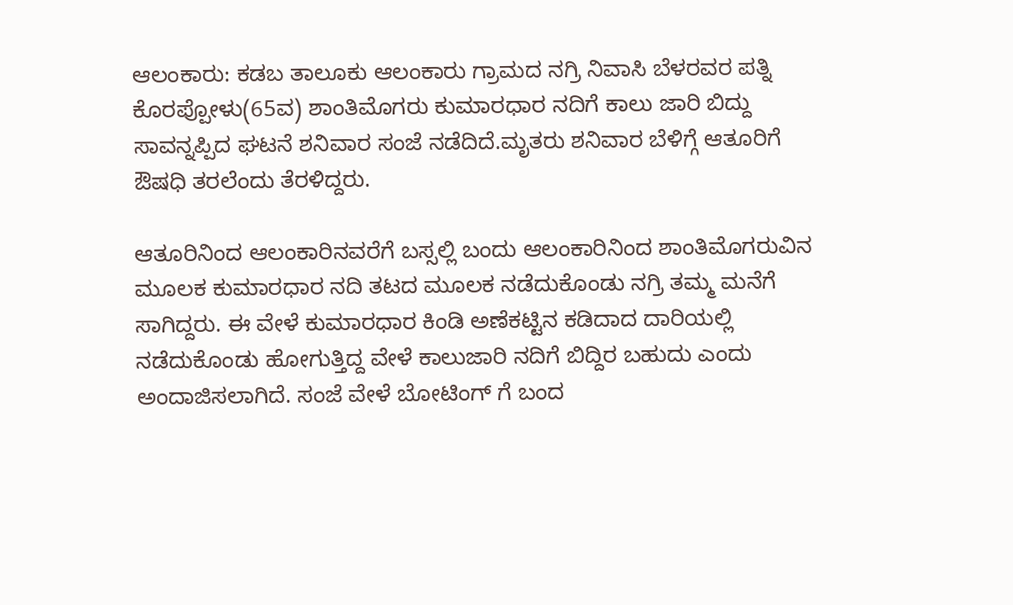ಆಲಂಕಾರು: ಕಡಬ ತಾಲೂಕು ಆಲಂಕಾರು ಗ್ರಾಮದ ನಗ್ರಿ ನಿವಾಸಿ ಬೆಳರವರ ಪತ್ನಿ ಕೊರಪ್ಪೋಳು(65ವ) ಶಾಂತಿಮೊಗರು ಕುಮಾರಧಾರ ನದಿಗೆ ಕಾಲು ಜಾರಿ ಬಿದ್ದು ಸಾವನ್ನಪ್ಪಿದ ಘಟನೆ ಶನಿವಾರ ಸಂಜೆ ನಡೆದಿದೆ.ಮೃತರು ಶನಿವಾರ ಬೆಳಿಗ್ಗೆ ಆತೂರಿಗೆ ಔಷಧಿ ತರಲೆಂದು ತೆರಳಿದ್ದರು.

ಆತೂರಿನಿಂದ ಆಲಂಕಾರಿನವರೆಗೆ ಬಸ್ಸಲ್ಲಿ ಬಂದು ಆಲಂಕಾರಿನಿಂದ ಶಾಂತಿಮೊಗರುವಿನ ಮೂಲಕ ಕುಮಾರಧಾರ ನದಿ ತಟದ ಮೂಲಕ ನಡೆದುಕೊಂಡು ನಗ್ರಿ ತಮ್ಮ ಮನೆಗೆ ಸಾಗಿದ್ದರು. ಈ ವೇಳೆ ಕುಮಾರಧಾರ ಕಿಂಡಿ ಅಣೆಕಟ್ಟಿನ ಕಡಿದಾದ ದಾರಿಯಲ್ಲಿ ನಡೆದುಕೊಂಡು ಹೋಗುತ್ತಿದ್ದ ವೇಳೆ ಕಾಲುಜಾರಿ ನದಿಗೆ ಬಿದ್ದಿರ ಬಹುದು ಎಂದು ಅಂದಾಜಿಸಲಾಗಿದೆ. ಸಂಜೆ ವೇಳೆ ಬೋಟಿಂಗ್ ಗೆ ಬಂದ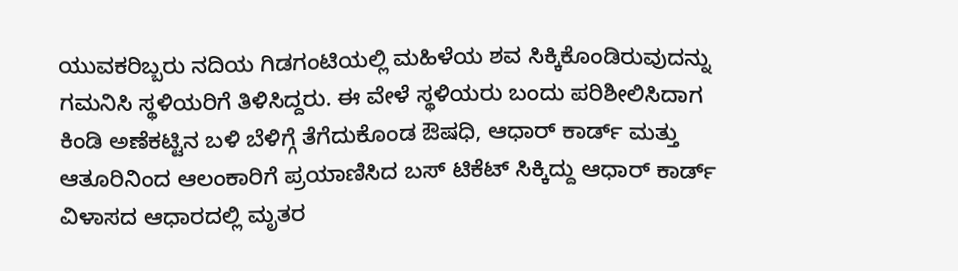ಯುವಕರಿಬ್ಬರು ನದಿಯ ಗಿಡಗಂಟಿಯಲ್ಲಿ ಮಹಿಳೆಯ ಶವ ಸಿಕ್ಕಿಕೊಂಡಿರುವುದನ್ನು ಗಮನಿಸಿ ಸ್ಥಳಿಯರಿಗೆ ತಿಳಿಸಿದ್ದರು. ಈ ವೇಳೆ ಸ್ಥಳಿಯರು ಬಂದು ಪರಿಶೀಲಿಸಿದಾಗ ಕಿಂಡಿ ಅಣೆಕಟ್ಟಿನ ಬಳಿ ಬೆಳಿಗ್ಗೆ ತೆಗೆದುಕೊಂಡ ಔಷಧಿ, ಆಧಾರ್ ಕಾರ್ಡ್ ಮತ್ತು ಆತೂರಿನಿಂದ ಆಲಂಕಾರಿಗೆ ಪ್ರಯಾಣಿಸಿದ ಬಸ್ ಟಿಕೆಟ್ ಸಿಕ್ಕಿದ್ದು ಆಧಾರ್ ಕಾರ್ಡ್ ವಿಳಾಸದ ಆಧಾರದಲ್ಲಿ ಮೃತರ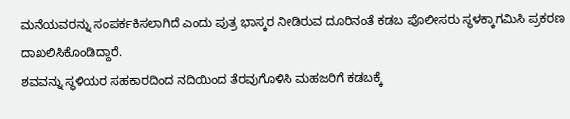ಮನೆಯವರನ್ನು ಸಂಪರ್ಕಕಿಸಲಾಗಿದೆ ಎಂದು ಪುತ್ರ ಭಾಸ್ಕರ ನೀಡಿರುವ ದೂರಿನಂತೆ ಕಡಬ ಪೊಲೀಸರು ಸ್ಥಳಕ್ಕಾಗಮಿಸಿ ಪ್ರಕರಣ ದಾಖಲಿಸಿಕೊಂಡಿದ್ದಾರೆ.
ಶವವನ್ನು ಸ್ಥಳಿಯರ ಸಹಕಾರದಿಂದ ನದಿಯಿಂದ ತೆರವುಗೊಳಿಸಿ ಮಹಜರಿಗೆ ಕಡಬಕ್ಕೆ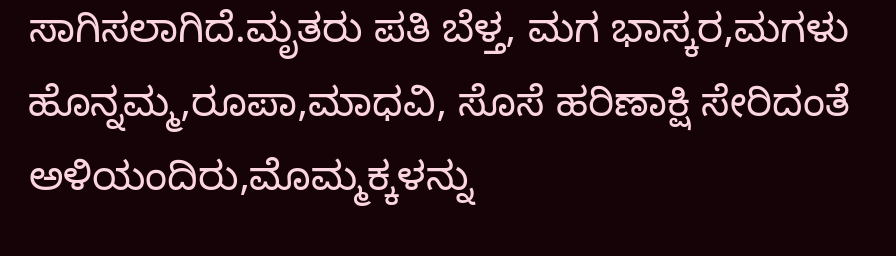ಸಾಗಿಸಲಾಗಿದೆ.ಮೃತರು ಪತಿ ಬೆಳ್ತ, ಮಗ ಭಾಸ್ಕರ,ಮಗಳು ಹೊನ್ನಮ್ಮ,ರೂಪಾ,ಮಾಧವಿ, ಸೊಸೆ ಹರಿಣಾಕ್ಷಿ ಸೇರಿದಂತೆ ಅಳಿಯಂದಿರು,ಮೊಮ್ಮಕ್ಕಳನ್ನು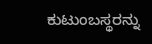ಕುಟುಂಬಸ್ಥರನ್ನು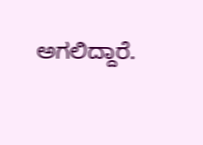ಅಗಲಿದ್ದಾರೆ.